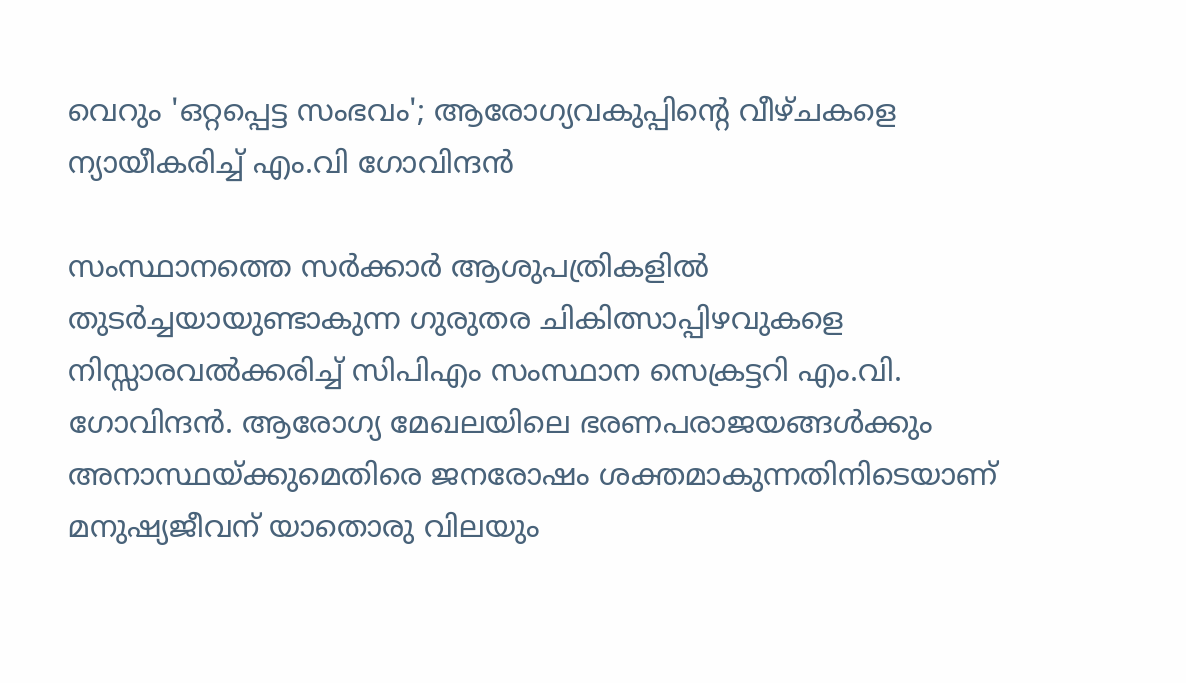വെറും 'ഒറ്റപ്പെട്ട സംഭവം'; ആരോഗ്യവകുപ്പിന്റെ വീഴ്ചകളെ ന്യായീകരിച്ച് എം.വി ഗോവിന്ദൻ

സംസ്ഥാനത്തെ സർക്കാർ ആശുപത്രികളിൽ തുടർച്ചയായുണ്ടാകുന്ന ഗുരുതര ചികിത്സാപ്പിഴവുകളെ നിസ്സാരവൽക്കരിച്ച് സിപിഎം സംസ്ഥാന സെക്രട്ടറി എം.വി. ഗോവിന്ദൻ. ആരോഗ്യ മേഖലയിലെ ഭരണപരാജയങ്ങൾക്കും അനാസ്ഥയ്ക്കുമെതിരെ ജനരോഷം ശക്തമാകുന്നതിനിടെയാണ് മനുഷ്യജീവന് യാതൊരു വിലയും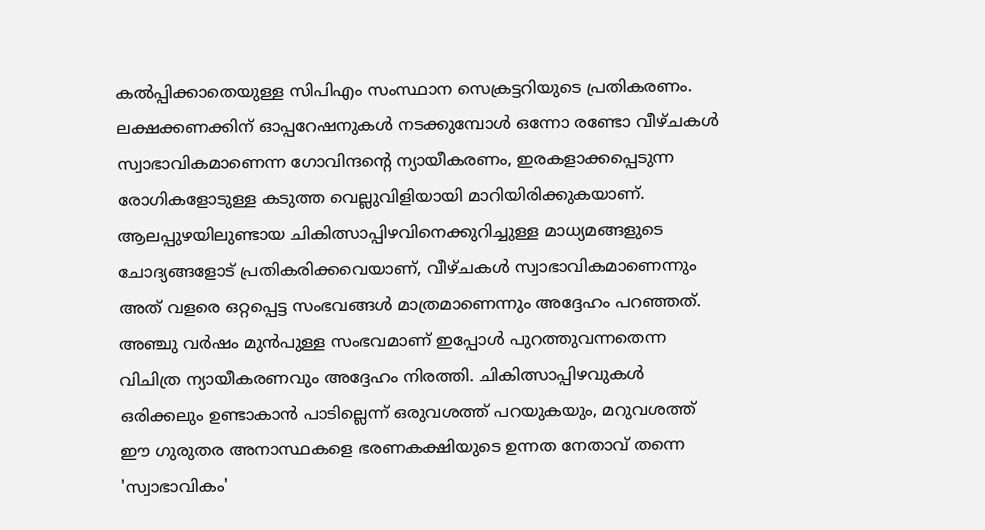കൽപ്പിക്കാതെയുള്ള സിപിഎം സംസ്ഥാന സെക്രട്ടറിയുടെ പ്രതികരണം. ലക്ഷക്കണക്കിന് ഓപ്പറേഷനുകൾ നടക്കുമ്പോൾ ഒന്നോ രണ്ടോ വീഴ്ചകൾ സ്വാഭാവികമാണെന്ന ഗോവിന്ദന്റെ ന്യായീകരണം, ഇരകളാക്കപ്പെടുന്ന രോഗികളോടുള്ള കടുത്ത വെല്ലുവിളിയായി മാറിയിരിക്കുകയാണ്.
ആലപ്പുഴയിലുണ്ടായ ചികിത്സാപ്പിഴവിനെക്കുറിച്ചുള്ള മാധ്യമങ്ങളുടെ ചോദ്യങ്ങളോട് പ്രതികരിക്കവെയാണ്, വീഴ്ചകൾ സ്വാഭാവികമാണെന്നും അത് വളരെ ഒറ്റപ്പെട്ട സംഭവങ്ങൾ മാത്രമാണെന്നും അദ്ദേഹം പറഞ്ഞത്. അഞ്ചു വർഷം മുൻപുള്ള സംഭവമാണ് ഇപ്പോൾ പുറത്തുവന്നതെന്ന വിചിത്ര ന്യായീകരണവും അദ്ദേഹം നിരത്തി. ചികിത്സാപ്പിഴവുകൾ ഒരിക്കലും ഉണ്ടാകാൻ പാടില്ലെന്ന് ഒരുവശത്ത് പറയുകയും, മറുവശത്ത് ഈ ഗുരുതര അനാസ്ഥകളെ ഭരണകക്ഷിയുടെ ഉന്നത നേതാവ് തന്നെ 'സ്വാഭാവികം'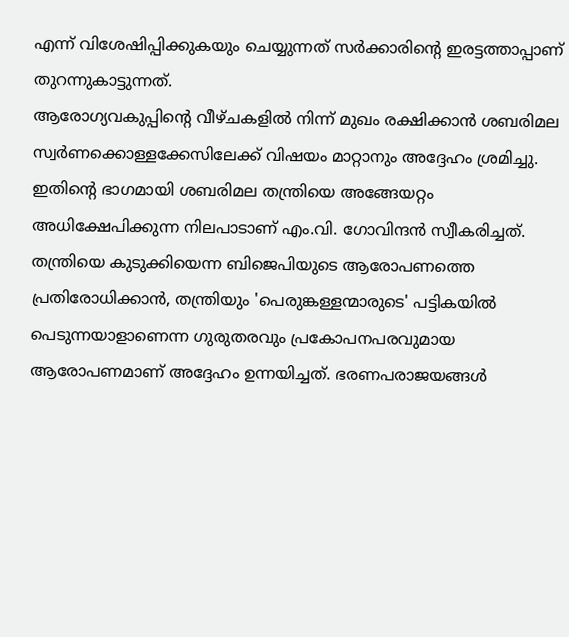എന്ന് വിശേഷിപ്പിക്കുകയും ചെയ്യുന്നത് സർക്കാരിന്റെ ഇരട്ടത്താപ്പാണ് തുറന്നുകാട്ടുന്നത്.
ആരോഗ്യവകുപ്പിന്റെ വീഴ്ചകളിൽ നിന്ന് മുഖം രക്ഷിക്കാൻ ശബരിമല സ്വർണക്കൊള്ളക്കേസിലേക്ക് വിഷയം മാറ്റാനും അദ്ദേഹം ശ്രമിച്ചു. ഇതിന്റെ ഭാഗമായി ശബരിമല തന്ത്രിയെ അങ്ങേയറ്റം അധിക്ഷേപിക്കുന്ന നിലപാടാണ് എം.വി. ഗോവിന്ദൻ സ്വീകരിച്ചത്. തന്ത്രിയെ കുടുക്കിയെന്ന ബിജെപിയുടെ ആരോപണത്തെ പ്രതിരോധിക്കാൻ, തന്ത്രിയും 'പെരുങ്കള്ളന്മാരുടെ' പട്ടികയിൽ പെടുന്നയാളാണെന്ന ഗുരുതരവും പ്രകോപനപരവുമായ ആരോപണമാണ് അദ്ദേഹം ഉന്നയിച്ചത്. ഭരണപരാജയങ്ങൾ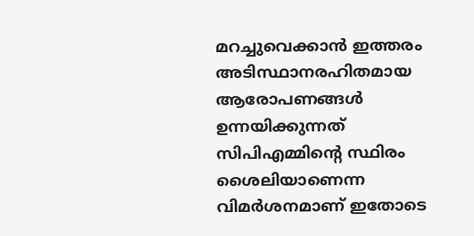മറച്ചുവെക്കാൻ ഇത്തരം അടിസ്ഥാനരഹിതമായ ആരോപണങ്ങൾ ഉന്നയിക്കുന്നത് സിപിഎമ്മിന്റെ സ്ഥിരം ശൈലിയാണെന്ന വിമർശനമാണ് ഇതോടെ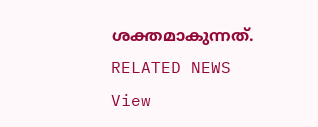ശക്തമാകുന്നത്.
RELATED NEWS
View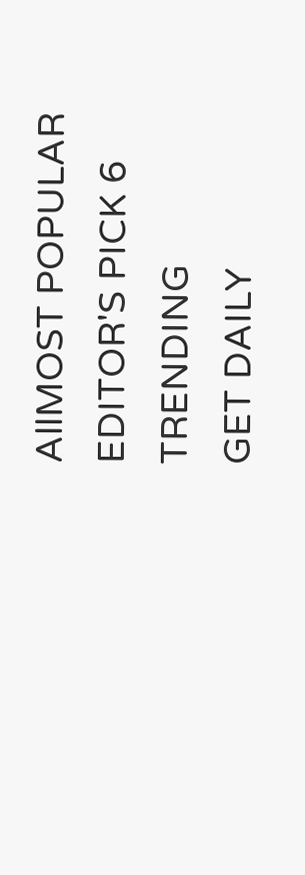AllMOST POPULAR
EDITOR'S PICK 6
TRENDING
GET DAILY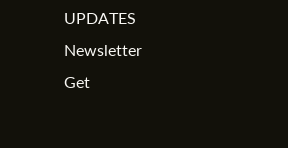UPDATES
Newsletter
Get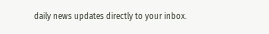daily news updates directly to your inbox.